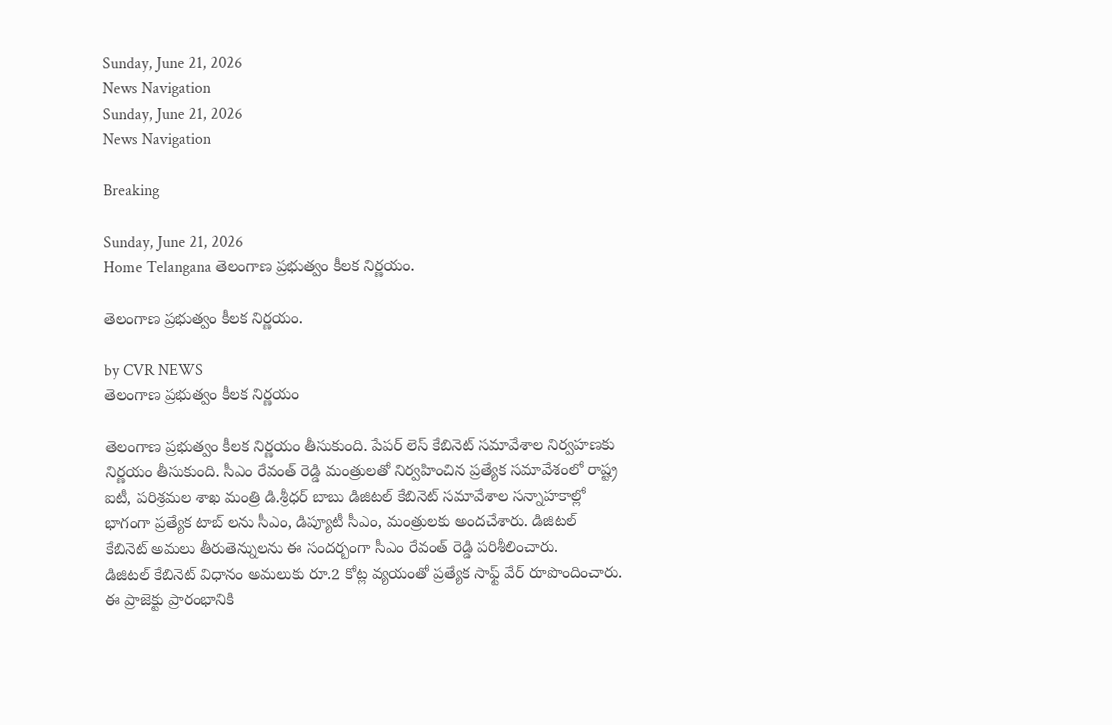Sunday, June 21, 2026
News Navigation
Sunday, June 21, 2026
News Navigation

Breaking

Sunday, June 21, 2026
Home Telangana తెలంగాణ ప్రభుత్వం కీలక నిర్ణయం.

తెలంగాణ ప్రభుత్వం కీలక నిర్ణయం.

by CVR NEWS
తెలంగాణ ప్రభుత్వం కీలక నిర్ణయం

తెలంగాణ ప్రభుత్వం కీలక నిర్ణయం తీసుకుంది. పేపర్ లెస్ కేబినెట్ సమావేశాల నిర్వహణకు నిర్ణయం తీసుకుంది. సీఎం రేవంత్ రెడ్డి మంత్రులతో నిర్వహించిన ప్రత్యేక సమావేశంలో రాష్ట్ర ఐటీ, పరిశ్రమల శాఖ మంత్రి డి.శ్రీధర్ బాబు డిజిటల్ కేబినెట్ సమావేశాల సన్నాహకాల్లో భాగంగా ప్రత్యేక టాబ్ లను సీఎం, డిప్యూటీ సీఎం, మంత్రులకు అందచేశారు. డిజిటల్ కేబినెట్ అమలు తీరుతెన్నులను ఈ సందర్బంగా సీఎం రేవంత్ రెడ్డి పరిశీలించారు.
డిజిటల్ కేబినెట్ విధానం అమలుకు రూ.2 కోట్ల వ్యయంతో ప్రత్యేక సాఫ్ట్ వేర్ రూపొందించారు. ఈ ప్రాజెక్టు ప్రారంభానికి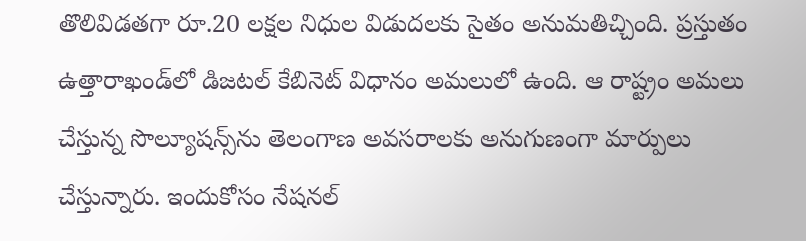తొలివిడ‌త‌గా రూ.20 ల‌క్షల నిధుల విడుద‌ల‌కు సైతం అనుమ‌తిచ్చింది. ప్రస్తుతం ఉత్తారాఖండ్‌లో డిజటల్ కేబినెట్ విధానం అమ‌లులో ఉంది. ఆ రాష్ట్రం అమలు చేస్తున్న సొల్యూష‌న్స్‌ను తెలంగాణ అవ‌స‌రాల‌కు అనుగుణంగా మార్పులు చేస్తున్నారు. ఇందుకోసం నేష‌న‌ల్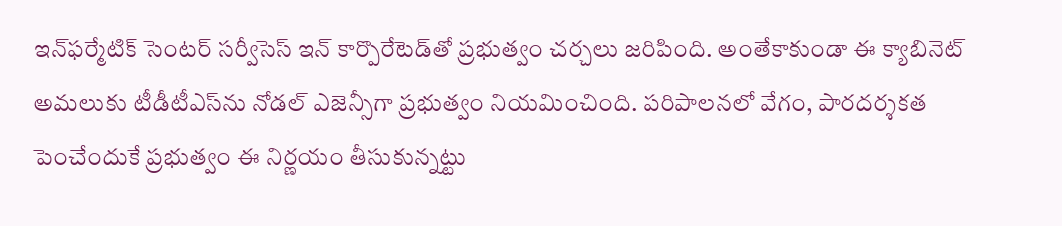ఇన్‌ఫ‌ర్మేటిక్ సెంట‌ర్ స‌ర్వీసెస్ ఇన్ కార్పొరేటెడ్‌తో ప్రభుత్వం చ‌ర్చలు జ‌రిపింది. అంతేకాకుండా ఈ క్యాబినెట్ అమ‌లుకు టీడీటీఎస్‌ను నోడ‌ల్ ఎజెన్సీగా ప్రభుత్వం నియ‌మించింది. ప‌రిపాల‌న‌లో వేగం, పార‌ద‌ర్శక‌త పెంచేందుకే ప్రభుత్వం ఈ నిర్ణయం తీసుకున్నట్టు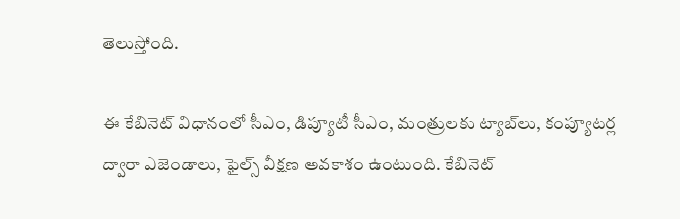తెలుస్తోంది.

ఈ కేబినెట్ విధానంలో సీఎం, డిప్యూటీ సీఎం, మంత్రులకు ట్యాబ్‌లు, కంప్యూట‌ర్ల ద్వారా ఎజెండాలు, ఫైల్స్ వీక్షణ అవకాశం ఉంటుంది. కేబినెట్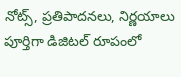నోట్స్, ప్రతిపాద‌న‌లు, నిర్ణయాలు పూర్తిగా డిజిట‌ల్ రూపంలో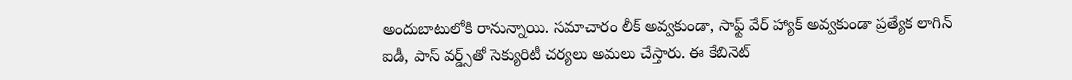అందుబాటులోకి రానున్నాయి. సమాచారం లీక్ అవ్వకుండా, సాఫ్ట్ వేర్ హ్యాక్ అవ్వకుండా ప్రత్యేక లాగిన్ ఐడీ, పాస్ వ‌ర్డ్స్‌‌తో సెక్యురిటీ చర్యలు అమలు చేస్తారు. ఈ కేబినెట్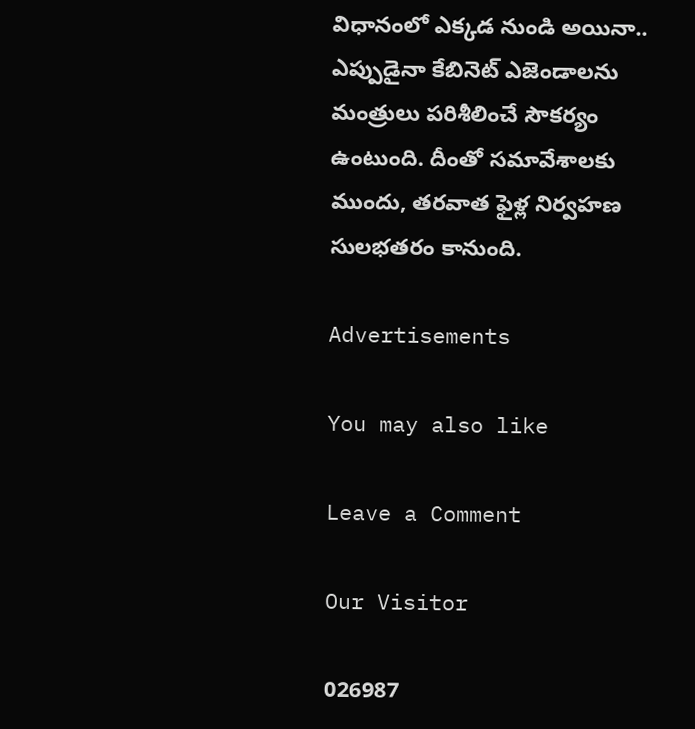విధానంలో ఎక్కడ నుండి అయినా.. ఎప్పుడైనా కేబినెట్ ఎజెండాల‌ను మంత్రులు ప‌రిశీలించే సౌక‌ర్యం ఉంటుంది. దీంతో స‌మావేశాల‌కు ముందు, త‌ర‌వాత ఫైళ్ల నిర్వహ‌ణ సుల‌భ‌త‌రం కానుంది.

Advertisements

You may also like

Leave a Comment

Our Visitor

026987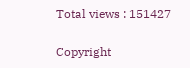Total views : 151427

Copyright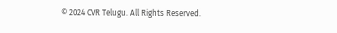© 2024 CVR Telugu. All Rights Reserved.